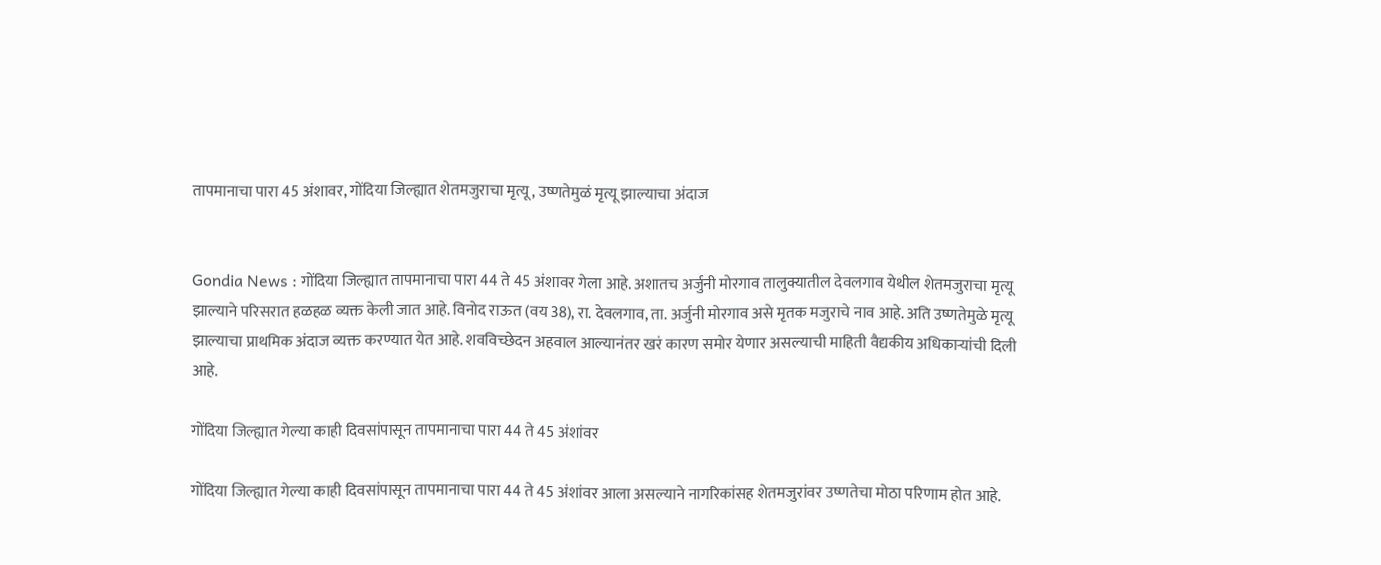तापमानाचा पारा 45 अंशावर, गोंदिया जिल्ह्यात शेतमजुराचा मृत्यू, उष्णतेमुळं मृत्यू झाल्याचा अंदाज


Gondia News : गोंदिया जिल्ह्यात तापमानाचा पारा 44 ते 45 अंशावर गेला आहे. अशातच अर्जुनी मोरगाव तालुक्यातील देवलगाव येथील शेतमजुराचा मृत्यू झाल्याने परिसरात हळहळ व्यक्त केली जात आहे. विनोद राऊत (वय 38), रा. देवलगाव, ता. अर्जुनी मोरगाव असे मृतक मजुराचे नाव आहे. अति उष्णतेमुळे मृत्यू झाल्याचा प्राथमिक अंदाज व्यक्त करण्यात येत आहे. शवविच्छेदन अहवाल आल्यानंतर खरं कारण समोर येणार असल्याची माहिती वैद्यकीय अधिकाऱ्यांची दिली आहे.

गोंदिया जिल्ह्यात गेल्या काही दिवसांपासून तापमानाचा पारा 44 ते 45 अंशांवर

गोंदिया जिल्ह्यात गेल्या काही दिवसांपासून तापमानाचा पारा 44 ते 45 अंशांवर आला असल्याने नागरिकांसह शेतमजुरांवर उष्णतेचा मोठा परिणाम होत आहे.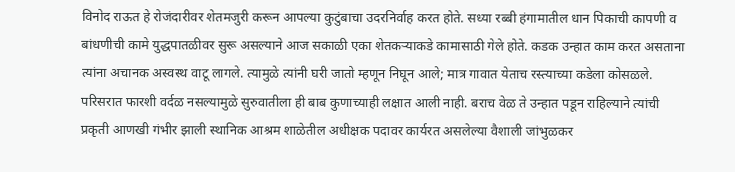विनोद राऊत हे रोजंदारीवर शेतमजुरी करून आपल्या कुटुंबाचा उदरनिर्वाह करत होते. सध्या रब्बी हंगामातील धान पिकाची कापणी व बांधणीची कामे युद्धपातळीवर सुरू असल्याने आज सकाळी एका शेतकऱ्याकडे कामासाठी गेले होते. कडक उन्हात काम करत असताना त्यांना अचानक अस्वस्थ वाटू लागले. त्यामुळे त्यांनी घरी जातो म्हणून निघून आले; मात्र गावात येताच रस्त्याच्या कडेला कोसळले. परिसरात फारशी वर्दळ नसल्यामुळे सुरुवातीला ही बाब कुणाच्याही लक्षात आली नाही. बराच वेळ ते उन्हात पडून राहिल्याने त्यांची प्रकृती आणखी गंभीर झाली स्थानिक आश्रम शाळेतील अधीक्षक पदावर कार्यरत असलेल्या वैशाली जांभुळकर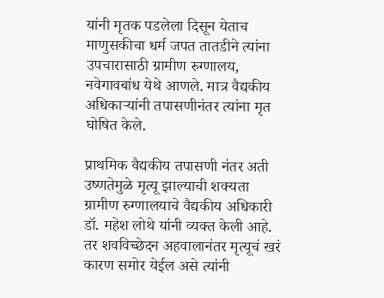यांनी मृतक पडलेला दिसून येताच माणुसकीचा धर्म जपत तातडीने त्यांना उपचारासाठी ग्रामीण रुग्णालय, नवेगावबांध येथे आणले. मात्र वैद्यकीय अधिकाऱ्यांनी तपासणीनंतर त्यांना मृत घोषित केले.

प्राथमिक वैद्यकीय तपासणी नंतर अती उष्णतेमुळे मृत्यू झाल्याची शक्यता ग्रामीण रुग्णालयाचे वैद्यकीय अधिकारी डॉ. महेश लोथे यांनी व्यक्त केली आहे. तर शवविच्छेदन अहवालानंतर मृत्यूचं खरं कारण समोर येईल असे त्यांनी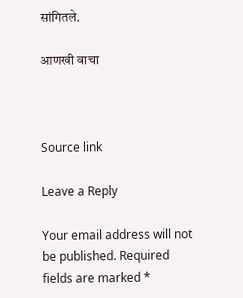सांगितले.

आणखी वाचा



Source link

Leave a Reply

Your email address will not be published. Required fields are marked *